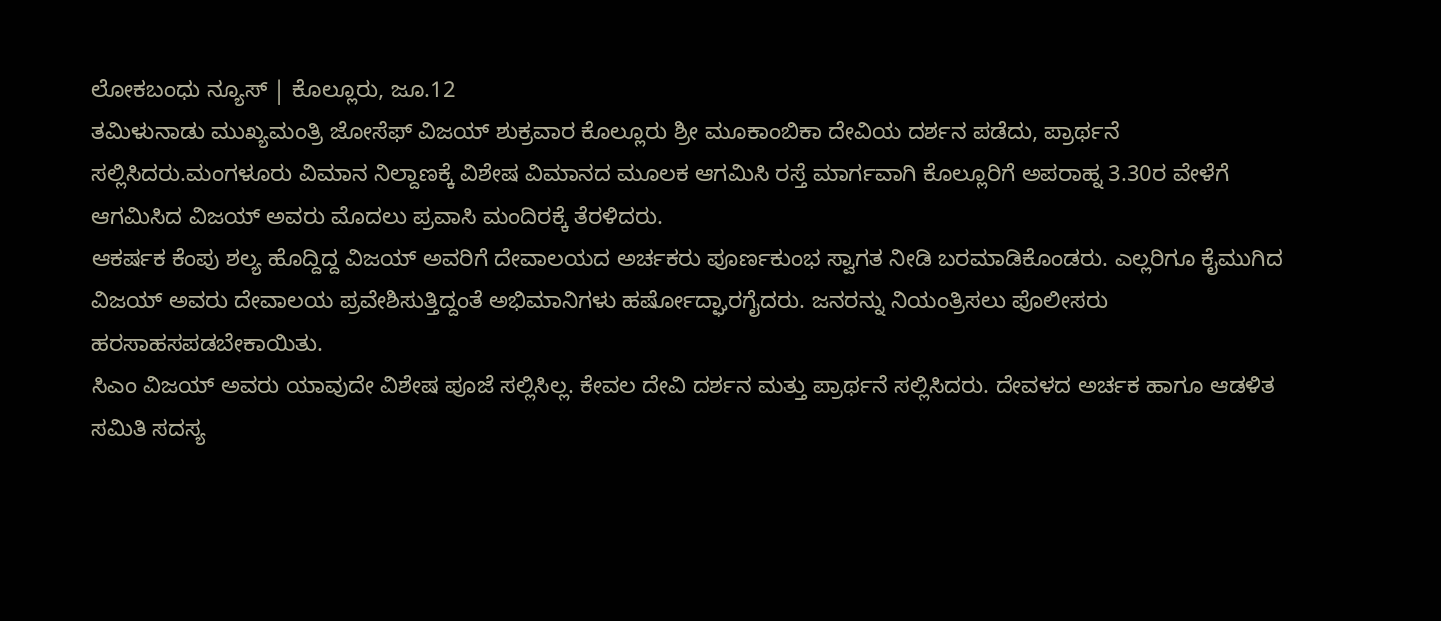ಲೋಕಬಂಧು ನ್ಯೂಸ್ | ಕೊಲ್ಲೂರು, ಜೂ.12
ತಮಿಳುನಾಡು ಮುಖ್ಯಮಂತ್ರಿ ಜೋಸೆಫ್ ವಿಜಯ್ ಶುಕ್ರವಾರ ಕೊಲ್ಲೂರು ಶ್ರೀ ಮೂಕಾಂಬಿಕಾ ದೇವಿಯ ದರ್ಶನ ಪಡೆದು, ಪ್ರಾರ್ಥನೆ ಸಲ್ಲಿಸಿದರು.ಮಂಗಳೂರು ವಿಮಾನ ನಿಲ್ದಾಣಕ್ಕೆ ವಿಶೇಷ ವಿಮಾನದ ಮೂಲಕ ಆಗಮಿಸಿ ರಸ್ತೆ ಮಾರ್ಗವಾಗಿ ಕೊಲ್ಲೂರಿಗೆ ಅಪರಾಹ್ನ 3.30ರ ವೇಳೆಗೆ ಆಗಮಿಸಿದ ವಿಜಯ್ ಅವರು ಮೊದಲು ಪ್ರವಾಸಿ ಮಂದಿರಕ್ಕೆ ತೆರಳಿದರು.
ಆಕರ್ಷಕ ಕೆಂಪು ಶಲ್ಯ ಹೊದ್ದಿದ್ದ ವಿಜಯ್ ಅವರಿಗೆ ದೇವಾಲಯದ ಅರ್ಚಕರು ಪೂರ್ಣಕುಂಭ ಸ್ವಾಗತ ನೀಡಿ ಬರಮಾಡಿಕೊಂಡರು. ಎಲ್ಲರಿಗೂ ಕೈಮುಗಿದ ವಿಜಯ್ ಅವರು ದೇವಾಲಯ ಪ್ರವೇಶಿಸುತ್ತಿದ್ದಂತೆ ಅಭಿಮಾನಿಗಳು ಹರ್ಷೋದ್ಘಾರಗೈದರು. ಜನರನ್ನು ನಿಯಂತ್ರಿಸಲು ಪೊಲೀಸರು ಹರಸಾಹಸಪಡಬೇಕಾಯಿತು.
ಸಿಎಂ ವಿಜಯ್ ಅವರು ಯಾವುದೇ ವಿಶೇಷ ಪೂಜೆ ಸಲ್ಲಿಸಿಲ್ಲ. ಕೇವಲ ದೇವಿ ದರ್ಶನ ಮತ್ತು ಪ್ರಾರ್ಥನೆ ಸಲ್ಲಿಸಿದರು. ದೇವಳದ ಅರ್ಚಕ ಹಾಗೂ ಆಡಳಿತ ಸಮಿತಿ ಸದಸ್ಯ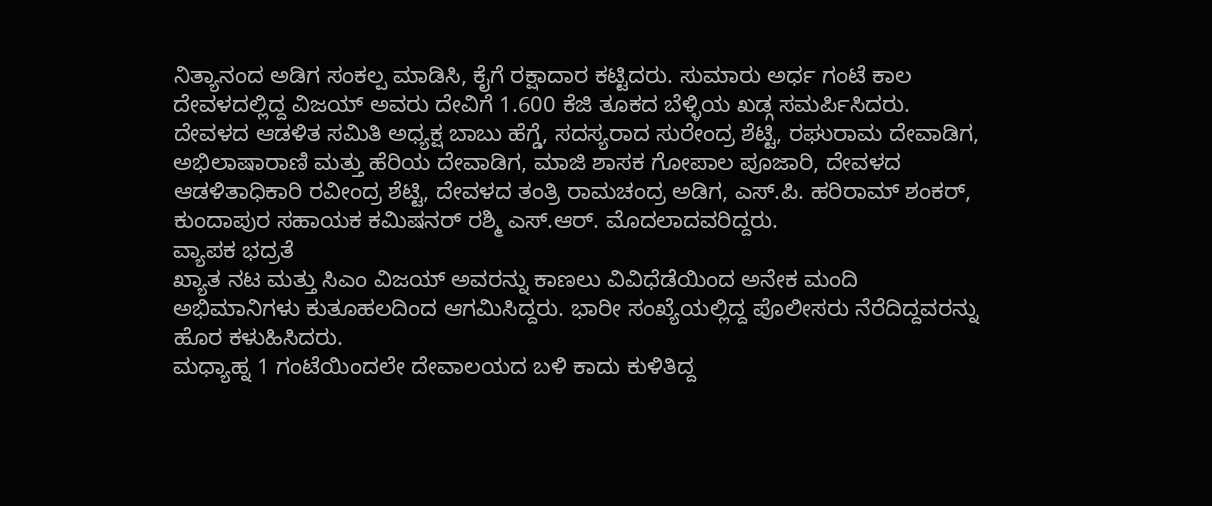ನಿತ್ಯಾನಂದ ಅಡಿಗ ಸಂಕಲ್ಪ ಮಾಡಿಸಿ, ಕೈಗೆ ರಕ್ಷಾದಾರ ಕಟ್ಟಿದರು. ಸುಮಾರು ಅರ್ಧ ಗಂಟೆ ಕಾಲ ದೇವಳದಲ್ಲಿದ್ದ ವಿಜಯ್ ಅವರು ದೇವಿಗೆ 1.600 ಕೆಜಿ ತೂಕದ ಬೆಳ್ಳಿಯ ಖಡ್ಗ ಸಮರ್ಪಿಸಿದರು.
ದೇವಳದ ಆಡಳಿತ ಸಮಿತಿ ಅಧ್ಯಕ್ಷ ಬಾಬು ಹೆಗ್ಡೆ, ಸದಸ್ಯರಾದ ಸುರೇಂದ್ರ ಶೆಟ್ಟಿ, ರಘುರಾಮ ದೇವಾಡಿಗ, ಅಭಿಲಾಷಾರಾಣಿ ಮತ್ತು ಹೆರಿಯ ದೇವಾಡಿಗ, ಮಾಜಿ ಶಾಸಕ ಗೋಪಾಲ ಪೂಜಾರಿ, ದೇವಳದ ಆಡಳಿತಾಧಿಕಾರಿ ರವೀಂದ್ರ ಶೆಟ್ಟಿ, ದೇವಳದ ತಂತ್ರಿ ರಾಮಚಂದ್ರ ಅಡಿಗ, ಎಸ್.ಪಿ. ಹರಿರಾಮ್ ಶಂಕರ್, ಕುಂದಾಪುರ ಸಹಾಯಕ ಕಮಿಷನರ್ ರಶ್ಮಿ ಎಸ್.ಆರ್. ಮೊದಲಾದವರಿದ್ದರು.
ವ್ಯಾಪಕ ಭದ್ರತೆ
ಖ್ಯಾತ ನಟ ಮತ್ತು ಸಿಎಂ ವಿಜಯ್ ಅವರನ್ನು ಕಾಣಲು ವಿವಿಧೆಡೆಯಿಂದ ಅನೇಕ ಮಂದಿ ಅಭಿಮಾನಿಗಳು ಕುತೂಹಲದಿಂದ ಆಗಮಿಸಿದ್ದರು. ಭಾರೀ ಸಂಖ್ಯೆಯಲ್ಲಿದ್ದ ಪೊಲೀಸರು ನೆರೆದಿದ್ದವರನ್ನು ಹೊರ ಕಳುಹಿಸಿದರು.
ಮಧ್ಯಾಹ್ನ 1 ಗಂಟೆಯಿಂದಲೇ ದೇವಾಲಯದ ಬಳಿ ಕಾದು ಕುಳಿತಿದ್ದ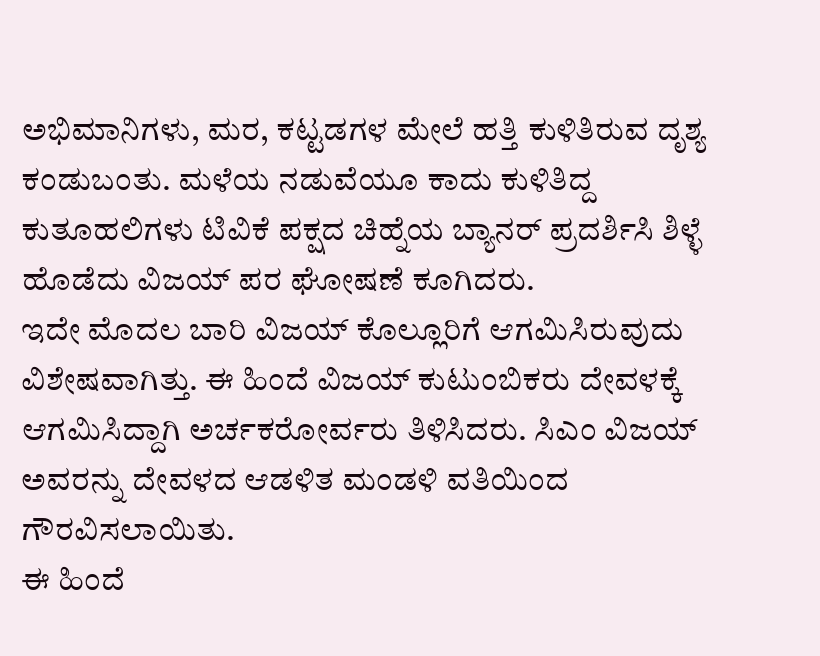ಅಭಿಮಾನಿಗಳು, ಮರ, ಕಟ್ಟಡಗಳ ಮೇಲೆ ಹತ್ತಿ ಕುಳಿತಿರುವ ದೃಶ್ಯ ಕಂಡುಬಂತು. ಮಳೆಯ ನಡುವೆಯೂ ಕಾದು ಕುಳಿತಿದ್ದ ಕುತೂಹಲಿಗಳು ಟಿವಿಕೆ ಪಕ್ಷದ ಚಿಹ್ನೆಯ ಬ್ಯಾನರ್ ಪ್ರದರ್ಶಿಸಿ ಶಿಳ್ಳೆ ಹೊಡೆದು ವಿಜಯ್ ಪರ ಘೋಷಣೆ ಕೂಗಿದರು.
ಇದೇ ಮೊದಲ ಬಾರಿ ವಿಜಯ್ ಕೊಲ್ಲೂರಿಗೆ ಆಗಮಿಸಿರುವುದು ವಿಶೇಷವಾಗಿತ್ತು. ಈ ಹಿಂದೆ ವಿಜಯ್ ಕುಟುಂಬಿಕರು ದೇವಳಕ್ಕೆ ಆಗಮಿಸಿದ್ದಾಗಿ ಅರ್ಚಕರೋರ್ವರು ತಿಳಿಸಿದರು. ಸಿಎಂ ವಿಜಯ್ ಅವರನ್ನು ದೇವಳದ ಆಡಳಿತ ಮಂಡಳಿ ವತಿಯಿಂದ ಗೌರವಿಸಲಾಯಿತು.
ಈ ಹಿಂದೆ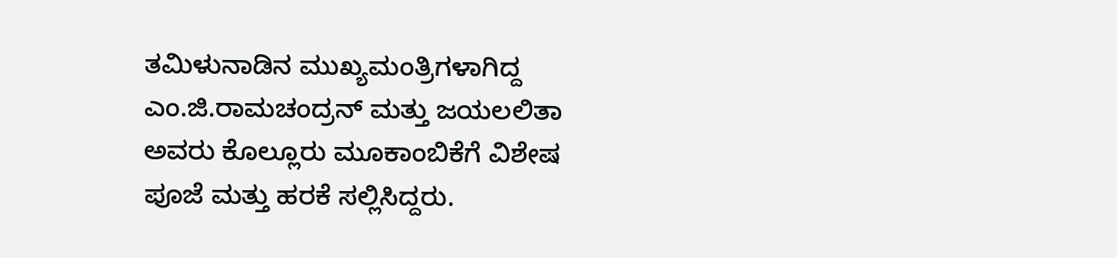ತಮಿಳುನಾಡಿನ ಮುಖ್ಯಮಂತ್ರಿಗಳಾಗಿದ್ದ ಎಂ.ಜಿ.ರಾಮಚಂದ್ರನ್ ಮತ್ತು ಜಯಲಲಿತಾ ಅವರು ಕೊಲ್ಲೂರು ಮೂಕಾಂಬಿಕೆಗೆ ವಿಶೇಷ ಪೂಜೆ ಮತ್ತು ಹರಕೆ ಸಲ್ಲಿಸಿದ್ದರು.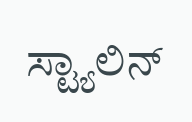ಸ್ಟ್ಯಾಲಿನ್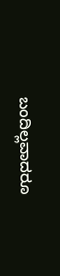ಬಂದಿಲ್ಲವಾದರೂ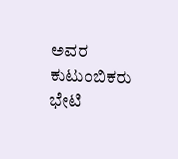ಅವರ ಕುಟುಂಬಿಕರು ಭೇಟಿ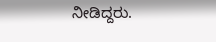ನೀಡಿದ್ದರು.